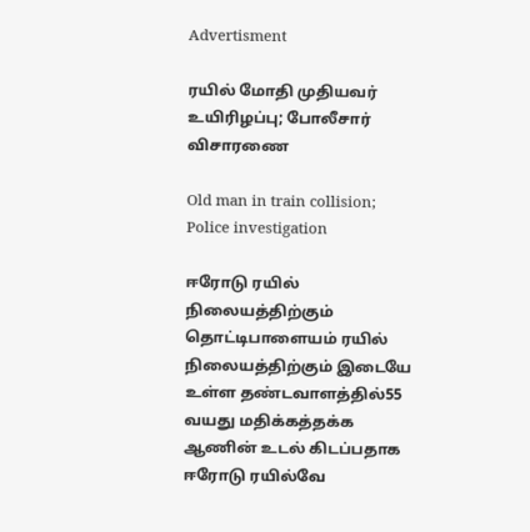Advertisment

ரயில் மோதி முதியவர் உயிரிழப்பு; போலீசார் விசாரணை

Old man in train collision; Police investigation

ஈரோடு ரயில் நிலையத்திற்கும் தொட்டிபாளையம் ரயில் நிலையத்திற்கும் இடையே உள்ள தண்டவாளத்தில்55 வயது மதிக்கத்தக்க ஆணின் உடல் கிடப்பதாக ஈரோடு ரயில்வே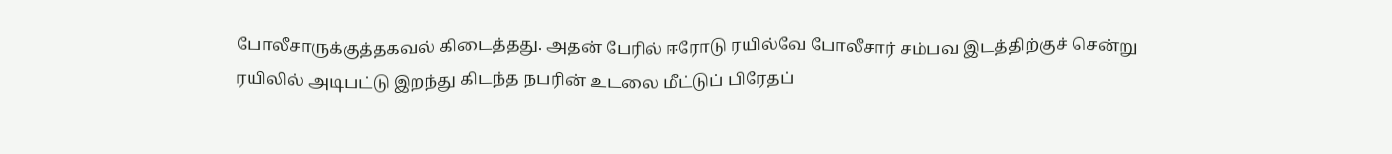போலீசாருக்குத்தகவல் கிடைத்தது. அதன் பேரில் ஈரோடு ரயில்வே போலீசார் சம்பவ இடத்திற்குச் சென்று ரயிலில் அடிபட்டு இறந்து கிடந்த நபரின் உடலை மீட்டுப் பிரேதப்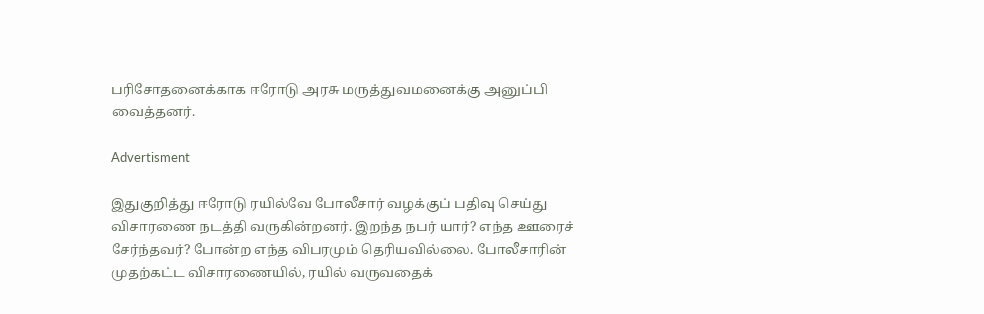பரிசோதனைக்காக ஈரோடு அரசு மருத்துவமனைக்கு அனுப்பி வைத்தனர்.

Advertisment

இதுகுறித்து ஈரோடு ரயில்வே போலீசார் வழக்குப் பதிவு செய்து விசாரணை நடத்தி வருகின்றனர். இறந்த நபர் யார்? எந்த ஊரைச் சேர்ந்தவர்? போன்ற எந்த விபரமும் தெரியவில்லை. போலீசாரின் முதற்கட்ட விசாரணையில், ரயில் வருவதைக்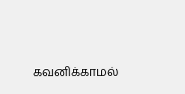கவனிக்காமல்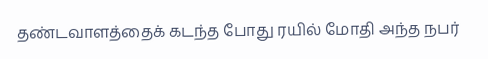தண்டவாளத்தைக் கடந்த போது ரயில் மோதி அந்த நபர்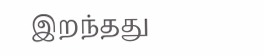இறந்தது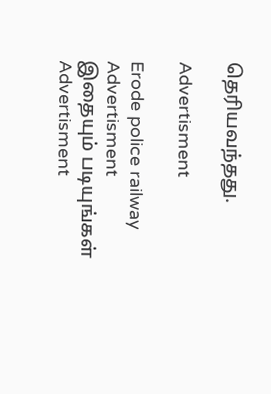தெரியவந்தது.

Advertisment

Erode police railway
Advertisment
இதையும் படியுங்கள்
Advertisment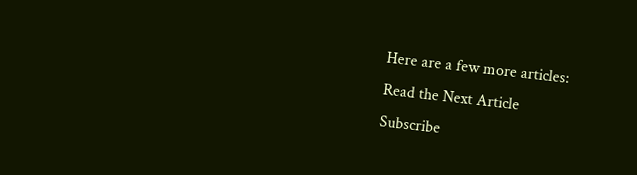Here are a few more articles:
Read the Next Article
Subscribe